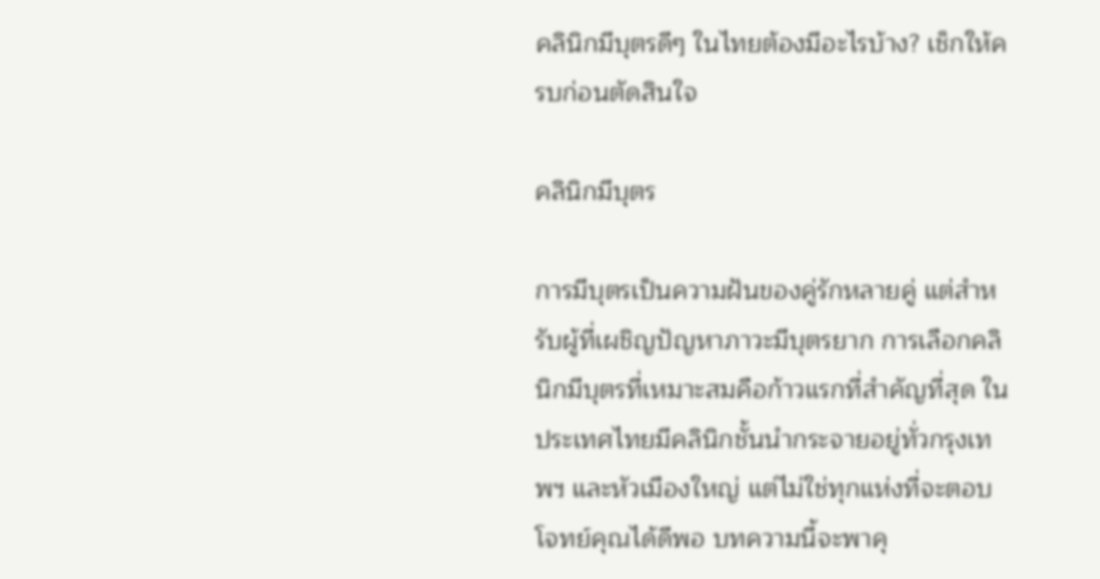คลินิกมีบุตรดีๆ ในไทยต้องมีอะไรบ้าง? เช็กให้ครบก่อนตัดสินใจ

คลินิกมีบุตร

การมีบุตรเป็นความฝันของคู่รักหลายคู่ แต่สำหรับผู้ที่เผชิญปัญหาภาวะมีบุตรยาก การเลือกคลินิกมีบุตรที่เหมาะสมคือก้าวแรกที่สำคัญที่สุด ในประเทศไทยมีคลินิกชั้นนำกระจายอยู่ทั่วกรุงเทพฯ และหัวเมืองใหญ่ แต่ไม่ใช่ทุกแห่งที่จะตอบโจทย์คุณได้ดีพอ บทความนี้จะพาคุ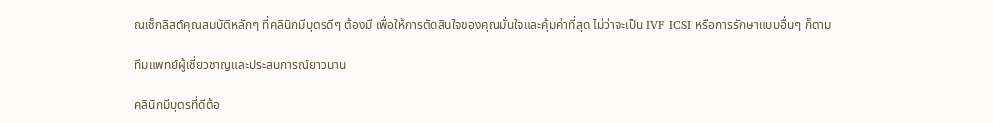ณเช็กลิสต์คุณสมบัติหลักๆ ที่คลินิกมีบุตรดีๆ ต้องมี เพื่อให้การตัดสินใจของคุณมั่นใจและคุ้มค่าที่สุด ไม่ว่าจะเป็น IVF ICSI หรือการรักษาแบบอื่นๆ ก็ตาม

ทีมแพทย์ผู้เชี่ยวชาญและประสบการณ์ยาวนาน

คลินิกมีบุตรที่ดีต้อ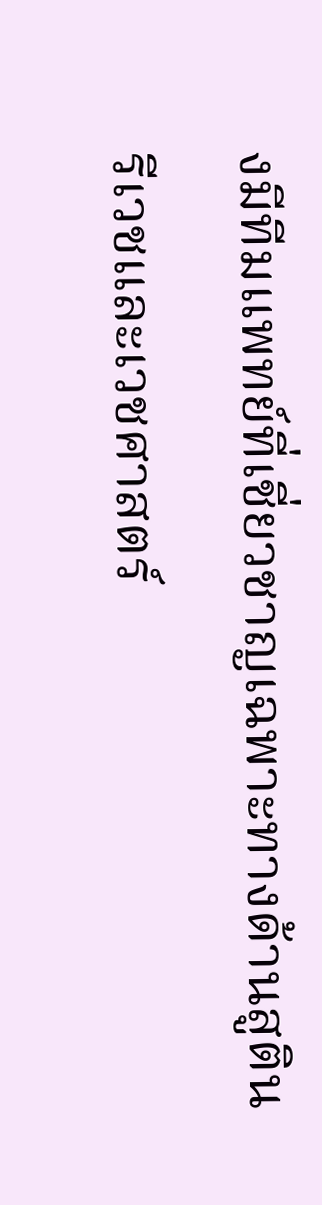งมีทีมแพทย์ที่เชี่ยวชาญเฉพาะทางด้านสูตินรีเวชและเวชศาสตร์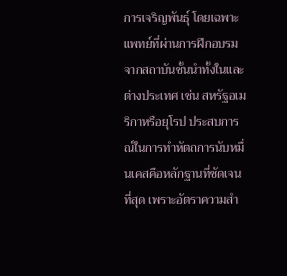การเจริญพันธุ์ โดยเฉพาะแพทย์ที่ผ่านการฝึกอบรมจากสถาบันชั้นนำทั้งในและต่างประเทศ เช่น สหรัฐอเมริกาหรือยุโรป ประสบการณ์ในการทำหัตถการนับหมื่นเคสคือหลักฐานที่ชัดเจนที่สุด เพราะอัตราความสำ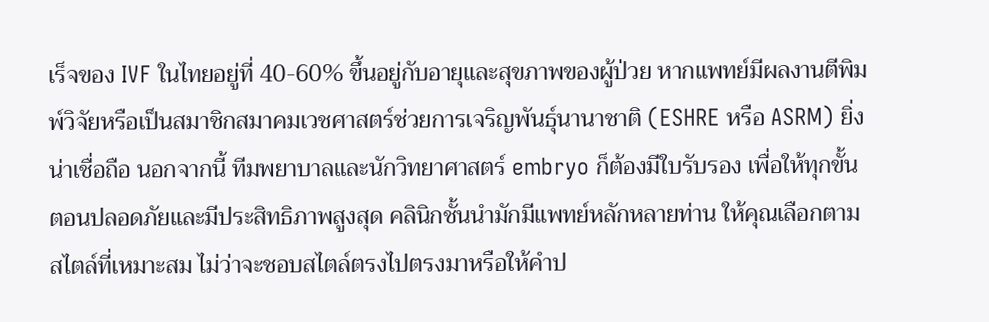เร็จของ IVF ในไทยอยู่ที่ 40-60% ขึ้นอยู่กับอายุและสุขภาพของผู้ป่วย หากแพทย์มีผลงานตีพิมพ์วิจัยหรือเป็นสมาชิกสมาคมเวชศาสตร์ช่วยการเจริญพันธุ์นานาชาติ (ESHRE หรือ ASRM) ยิ่งน่าเชื่อถือ นอกจากนี้ ทีมพยาบาลและนักวิทยาศาสตร์ embryo ก็ต้องมีใบรับรอง เพื่อให้ทุกขั้นตอนปลอดภัยและมีประสิทธิภาพสูงสุด คลินิกชั้นนำมักมีแพทย์หลักหลายท่าน ให้คุณเลือกตามสไตล์ที่เหมาะสม ไม่ว่าจะชอบสไตล์ตรงไปตรงมาหรือให้คำป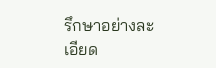รึกษาอย่างละเอียด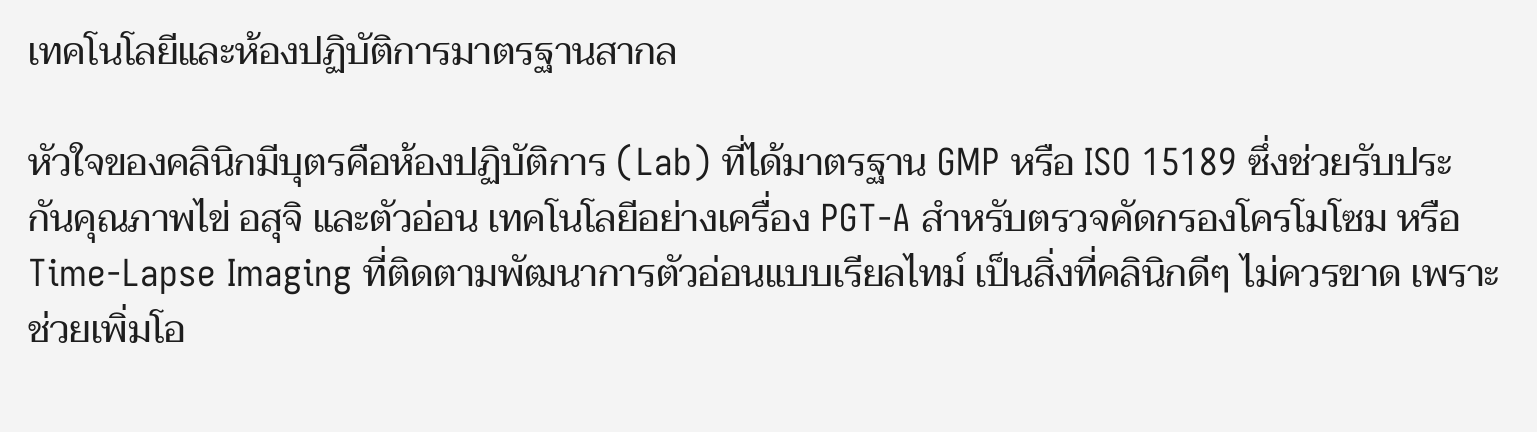เทคโนโลยีและห้องปฏิบัติการมาตรฐานสากล

หัวใจของคลินิกมีบุตรคือห้องปฏิบัติการ (Lab) ที่ได้มาตรฐาน GMP หรือ ISO 15189 ซึ่งช่วยรับประกันคุณภาพไข่ อสุจิ และตัวอ่อน เทคโนโลยีอย่างเครื่อง PGT-A สำหรับตรวจคัดกรองโครโมโซม หรือ Time-Lapse Imaging ที่ติดตามพัฒนาการตัวอ่อนแบบเรียลไทม์ เป็นสิ่งที่คลินิกดีๆ ไม่ควรขาด เพราะช่วยเพิ่มโอ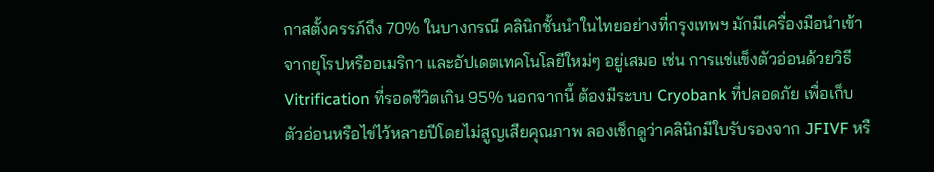กาสตั้งครรภ์ถึง 70% ในบางกรณี คลินิกชั้นนำในไทยอย่างที่กรุงเทพฯ มักมีเครื่องมือนำเข้าจากยุโรปหรืออเมริกา และอัปเดตเทคโนโลยีใหม่ๆ อยู่เสมอ เช่น การแช่แข็งตัวอ่อนด้วยวิธี Vitrification ที่รอดชีวิตเกิน 95% นอกจากนี้ ต้องมีระบบ Cryobank ที่ปลอดภัย เพื่อเก็บตัวอ่อนหรือไข่ไว้หลายปีโดยไม่สูญเสียคุณภาพ ลองเช็กดูว่าคลินิกมีใบรับรองจาก JFIVF หรื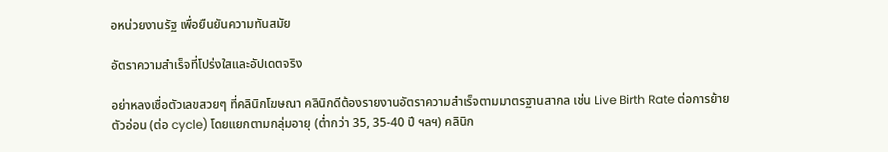อหน่วยงานรัฐ เพื่อยืนยันความทันสมัย

อัตราความสำเร็จที่โปร่งใสและอัปเดตจริง

อย่าหลงเชื่อตัวเลขสวยๆ ที่คลินิกโฆษณา คลินิกดีต้องรายงานอัตราความสำเร็จตามมาตรฐานสากล เช่น Live Birth Rate ต่อการย้ายตัวอ่อน (ต่อ cycle) โดยแยกตามกลุ่มอายุ (ต่ำกว่า 35, 35-40 ปี ฯลฯ) คลินิก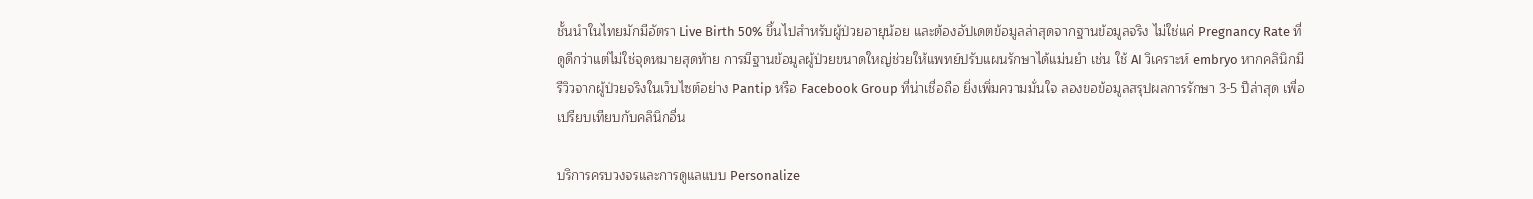ชั้นนำในไทยมักมีอัตรา Live Birth 50% ขึ้นไปสำหรับผู้ป่วยอายุน้อย และต้องอัปเดตข้อมูลล่าสุดจากฐานข้อมูลจริง ไม่ใช่แค่ Pregnancy Rate ที่ดูดีกว่าแต่ไม่ใช่จุดหมายสุดท้าย การมีฐานข้อมูลผู้ป่วยขนาดใหญ่ช่วยให้แพทย์ปรับแผนรักษาได้แม่นยำ เช่น ใช้ AI วิเคราะห์ embryo หากคลินิกมีรีวิวจากผู้ป่วยจริงในเว็บไซต์อย่าง Pantip หรือ Facebook Group ที่น่าเชื่อถือ ยิ่งเพิ่มความมั่นใจ ลองขอข้อมูลสรุปผลการรักษา 3-5 ปีล่าสุด เพื่อเปรียบเทียบกับคลินิกอื่น

บริการครบวงจรและการดูแลแบบ Personalize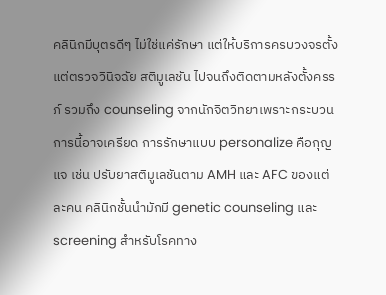คลินิกมีบุตรดีๆ ไม่ใช่แค่รักษา แต่ให้บริการครบวงจรตั้งแต่ตรวจวินิจฉัย สติมูเลชัน ไปจนถึงติดตามหลังตั้งครรภ์ รวมถึง counseling จากนักจิตวิทยาเพราะกระบวนการนี้อาจเครียด การรักษาแบบ personalize คือกุญแจ เช่น ปรับยาสติมูเลชันตาม AMH และ AFC ของแต่ละคน คลินิกชั้นนำมักมี genetic counseling และ screening สำหรับโรคทาง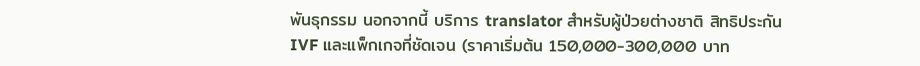พันธุกรรม นอกจากนี้ บริการ translator สำหรับผู้ป่วยต่างชาติ สิทธิประกัน IVF และแพ็กเกจที่ชัดเจน (ราคาเริ่มต้น 150,000-300,000 บาท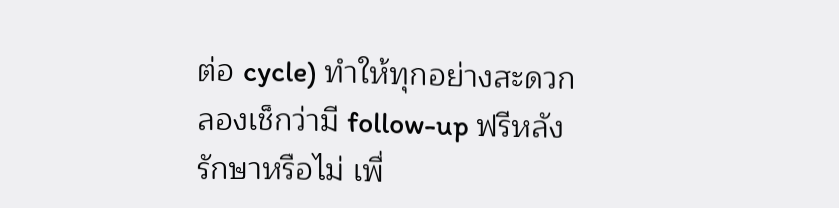ต่อ cycle) ทำให้ทุกอย่างสะดวก ลองเช็กว่ามี follow-up ฟรีหลังรักษาหรือไม่ เพื่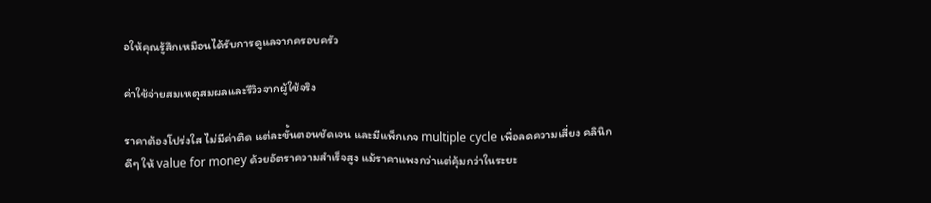อให้คุณรู้สึกเหมือนได้รับการดูแลจากครอบครัว

ค่าใช้จ่ายสมเหตุสมผลและรีวิวจากผู้ใช้จริง

ราคาต้องโปร่งใส ไม่มีค่าติด แต่ละขั้นตอนชัดเจน และมีแพ็กเกจ multiple cycle เพื่อลดความเสี่ยง คลินิกดีๆ ให้ value for money ด้วยอัตราความสำเร็จสูง แม้ราคาแพงกว่าแต่คุ้มกว่าในระยะ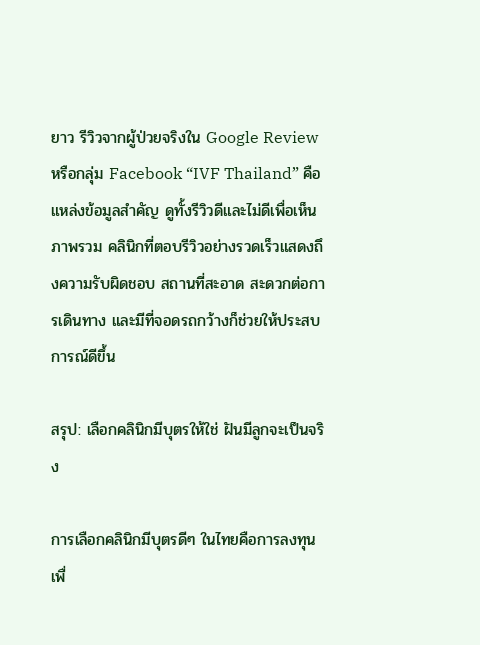ยาว รีวิวจากผู้ป่วยจริงใน Google Review หรือกลุ่ม Facebook “IVF Thailand” คือแหล่งข้อมูลสำคัญ ดูทั้งรีวิวดีและไม่ดีเพื่อเห็นภาพรวม คลินิกที่ตอบรีวิวอย่างรวดเร็วแสดงถึงความรับผิดชอบ สถานที่สะอาด สะดวกต่อการเดินทาง และมีที่จอดรถกว้างก็ช่วยให้ประสบการณ์ดีขึ้น

สรุป: เลือกคลินิกมีบุตรให้ใช่ ฝันมีลูกจะเป็นจริง

การเลือกคลินิกมีบุตรดีๆ ในไทยคือการลงทุนเพื่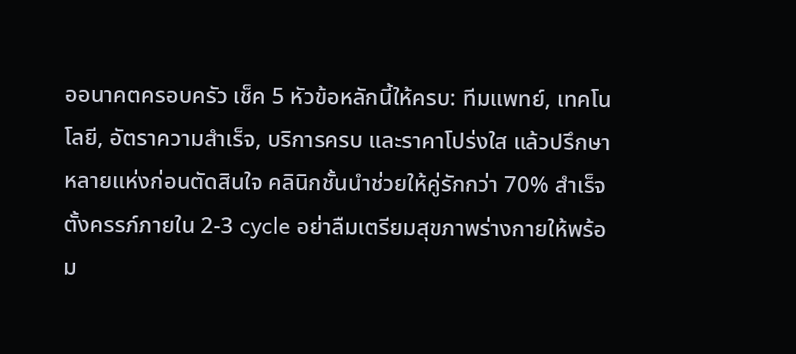ออนาคตครอบครัว เช็ค 5 หัวข้อหลักนี้ให้ครบ: ทีมแพทย์, เทคโนโลยี, อัตราความสำเร็จ, บริการครบ และราคาโปร่งใส แล้วปรึกษาหลายแห่งก่อนตัดสินใจ คลินิกชั้นนำช่วยให้คู่รักกว่า 70% สำเร็จตั้งครรภ์ภายใน 2-3 cycle อย่าลืมเตรียมสุขภาพร่างกายให้พร้อม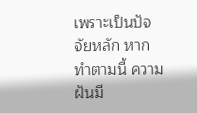เพราะเป็นปัจจัยหลัก หากทำตามนี้ ความฝันมี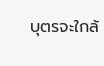บุตรจะใกล้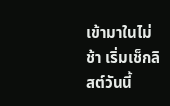เข้ามาในไม่ช้า เริ่มเช็กลิสต์วันนี้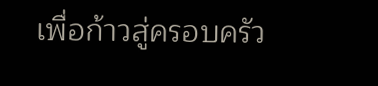เพื่อก้าวสู่ครอบครัว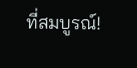ที่สมบูรณ์!